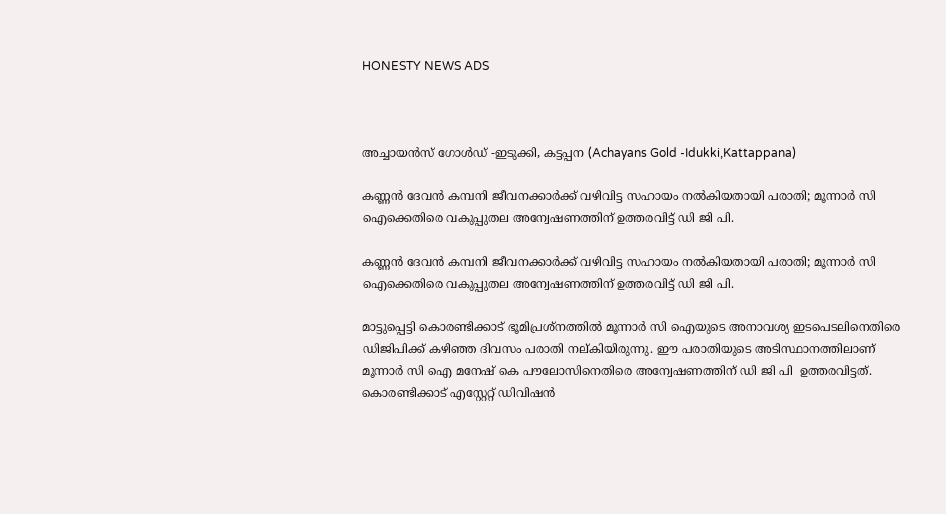HONESTY NEWS ADS



അച്ചായൻസ് ഗോൾഡ് -ഇടുക്കി, കട്ടപ്പന (Achayans Gold -Idukki,Kattappana)

കണ്ണൻ ദേവൻ കമ്പനി ജീവനക്കാർക്ക് വഴിവിട്ട സഹായം നൽകിയതായി പരാതി; മൂന്നാർ സി ഐക്കെതിരെ വകുപ്പുതല അന്വേഷണത്തിന് ഉത്തരവിട്ട് ഡി ജി പി.

കണ്ണൻ ദേവൻ കമ്പനി ജീവനക്കാർക്ക് വഴിവിട്ട സഹായം നൽകിയതായി പരാതി; മൂന്നാർ സി ഐക്കെതിരെ വകുപ്പുതല അന്വേഷണത്തിന് ഉത്തരവിട്ട് ഡി ജി പി.

മാട്ടുപ്പെട്ടി കൊരണ്ടിക്കാട് ഭൂമിപ്രശ്നത്തിൽ മൂന്നാർ സി ഐയുടെ അനാവശ്യ ഇടപെടലിനെതിരെ ഡിജിപിക്ക് കഴിഞ്ഞ ദിവസം പരാതി നല്കിയിരുന്നു. ഈ പരാതിയുടെ അടിസ്ഥാനത്തിലാണ് മൂന്നാർ സി ഐ മനേഷ് കെ പൗലോസിനെതിരെ അന്വേഷണത്തിന് ഡി ജി പി  ഉത്തരവിട്ടത്. കൊരണ്ടിക്കാട് എസ്റ്റേറ്റ് ഡിവിഷൻ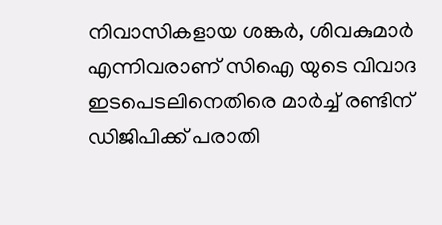നിവാസികളായ ശങ്കർ, ശിവകുമാർ എന്നിവരാണ് സിഐ യുടെ വിവാദ ഇടപെടലിനെതിരെ മാർച്ച് രണ്ടിന് ഡിജിപിക്ക് പരാതി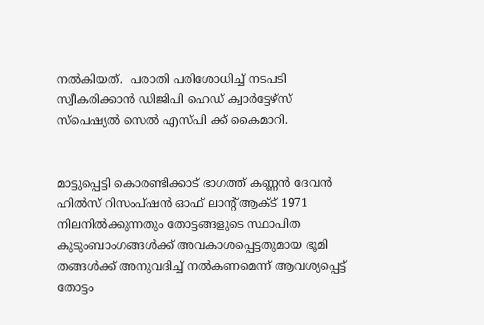നൽകിയത്.  പരാതി പരിശോധിച്ച് നടപടി സ്വീകരിക്കാൻ ഡിജിപി ഹെഡ് ക്വാർട്ടേഴ്സ് സ്പെഷ്യൽ സെൽ എസ്പി ക്ക് കൈമാറി.


മാട്ടുപ്പെട്ടി കൊരണ്ടിക്കാട് ഭാഗത്ത് കണ്ണൻ ദേവൻ ഹിൽസ് റിസംപ്ഷൻ ഓഫ് ലാന്റ് ആക്ട് 1971 നിലനിൽക്കുന്നതും തോട്ടങ്ങളുടെ സ്ഥാപിത കുടുംബാംഗങ്ങൾക്ക് അവകാശപ്പെട്ടതുമായ ഭൂമി തങ്ങൾക്ക് അനുവദിച്ച് നൽകണമെന്ന് ആവശ്യപ്പെട്ട് തോട്ടം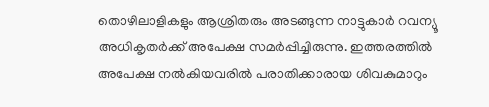തൊഴിലാളികളും ആശ്രിതരും അടങ്ങുന്ന നാട്ടുകാർ റവന്യൂ അധികൃതർക്ക് അപേക്ഷ സമർപ്പിച്ചിരുന്നു. ഇത്തരത്തിൽ അപേക്ഷ നൽകിയവരിൽ പരാതിക്കാരായ ശിവകുമാറും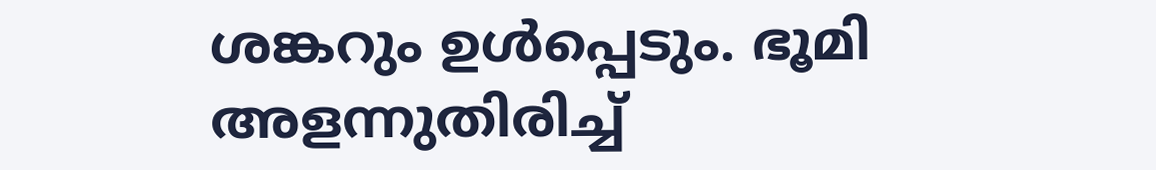ശങ്കറും ഉൾപ്പെടും. ഭൂമി അളന്നുതിരിച്ച്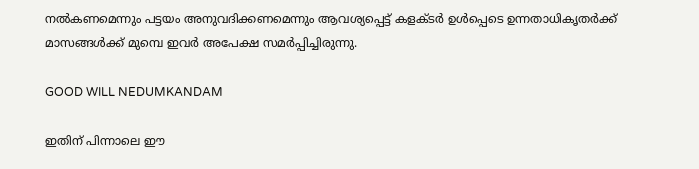നൽകണമെന്നും പട്ടയം അനുവദിക്കണമെന്നും ആവശ്യപ്പെട്ട് കളക്ടർ ഉൾപ്പെടെ ഉന്നതാധികൃതർക്ക് മാസങ്ങൾക്ക് മുമ്പെ ഇവർ അപേക്ഷ സമർപ്പിച്ചിരുന്നു.

GOOD WILL NEDUMKANDAM

ഇതിന് പിന്നാലെ ഈ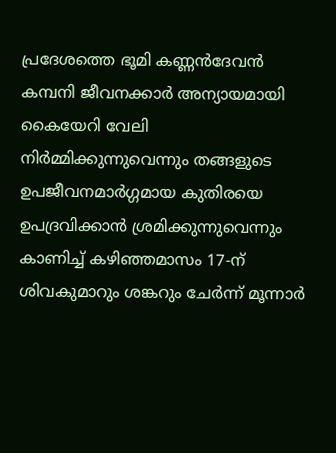പ്രദേശത്തെ ഭൂമി കണ്ണൻദേവൻ കമ്പനി ജീവനക്കാർ അന്യായമായി കൈയേറി വേലി നിർമ്മിക്കുന്നുവെന്നും തങ്ങളുടെ ഉപജീവനമാർഗ്ഗമായ കുതിരയെ ഉപദ്രവിക്കാൻ ശ്രമിക്കുന്നുവെന്നും കാണിച്ച് കഴിഞ്ഞമാസം 17-ന് ശിവകുമാറും ശങ്കറും ചേർന്ന് മൂന്നാർ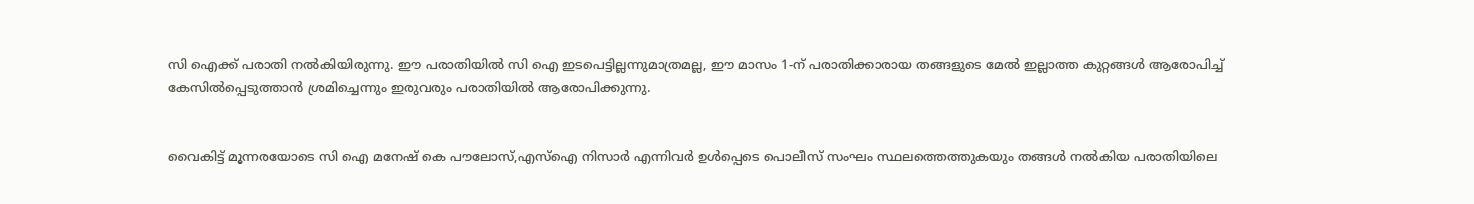സി ഐക്ക് പരാതി നൽകിയിരുന്നു. ഈ പരാതിയിൽ സി ഐ ഇടപെട്ടില്ലന്നുമാത്രമല്ല, ഈ മാസം 1-ന് പരാതിക്കാരായ തങ്ങളുടെ മേൽ ഇല്ലാത്ത കുറ്റങ്ങൾ ആരോപിച്ച് കേസിൽപ്പെടുത്താൻ ശ്രമിച്ചെന്നും ഇരുവരും പരാതിയിൽ ആരോപിക്കുന്നു.


വൈകിട്ട് മൂന്നരയോടെ സി ഐ മനേഷ് കെ പൗലോസ്,എസ്ഐ നിസാർ എന്നിവർ ഉൾപ്പെടെ പൊലീസ് സംഘം സ്ഥലത്തെത്തുകയും തങ്ങൾ നൽകിയ പരാതിയിലെ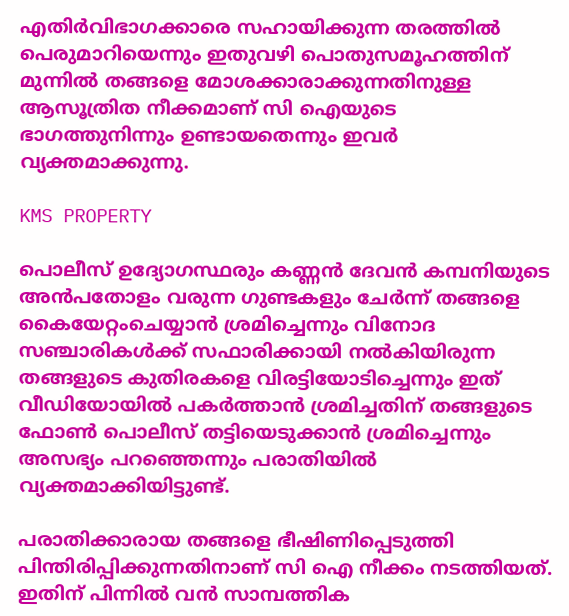എതിർവിഭാഗക്കാരെ സഹായിക്കുന്ന തരത്തിൽ പെരുമാറിയെന്നും ഇതുവഴി പൊതുസമൂഹത്തിന് മുന്നിൽ തങ്ങളെ മോശക്കാരാക്കുന്നതിനുള്ള ആസൂത്രിത നീക്കമാണ് സി ഐയുടെ ഭാഗത്തുനിന്നും ഉണ്ടായതെന്നും ഇവർ വ്യക്തമാക്കുന്നു.

KMS PROPERTY

പൊലീസ് ഉദ്യോഗസ്ഥരും കണ്ണൻ ദേവൻ കമ്പനിയുടെ അൻപതോളം വരുന്ന ഗുണ്ടകളും ചേർന്ന് തങ്ങളെ കൈയേറ്റംചെയ്യാൻ ശ്രമിച്ചെന്നും വിനോദ സഞ്ചാരികൾക്ക് സഫാരിക്കായി നൽകിയിരുന്ന തങ്ങളുടെ കുതിരകളെ വിരട്ടിയോടിച്ചെന്നും ഇത് വീഡിയോയിൽ പകർത്താൻ ശ്രമിച്ചതിന് തങ്ങളുടെ ഫോൺ പൊലീസ് തട്ടിയെടുക്കാൻ ശ്രമിച്ചെന്നും അസഭ്യം പറഞ്ഞെന്നും പരാതിയിൽ വ്യക്തമാക്കിയിട്ടുണ്ട്.

പരാതിക്കാരായ തങ്ങളെ ഭീഷിണിപ്പെടുത്തി പിന്തിരിപ്പിക്കുന്നതിനാണ് സി ഐ നീക്കം നടത്തിയത്. ഇതിന് പിന്നിൽ വൻ സാമ്പത്തിക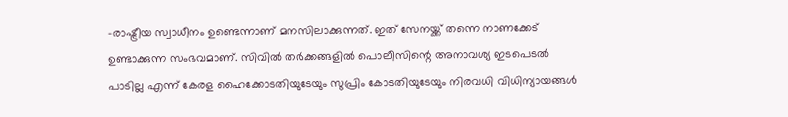-രാഷ്ട്രീയ സ്വാധീനം ഉണ്ടെന്നാണ് മനസിലാക്കുന്നത്. ഇത് സേനയ്ക്ക് തന്നെ നാണക്കേട് ഉണ്ടാക്കുന്ന സംഭവമാണ്. സിവിൽ തർക്കങ്ങളിൽ പൊലീസിന്റെ അനാവശ്യ ഇടപെടൽ പാടില്ല എന്ന് കേരള ഹൈക്കോടതിയുടേയും സുപ്രിം കോടതിയുടേയും നിരവധി വിധിന്യായങ്ങൾ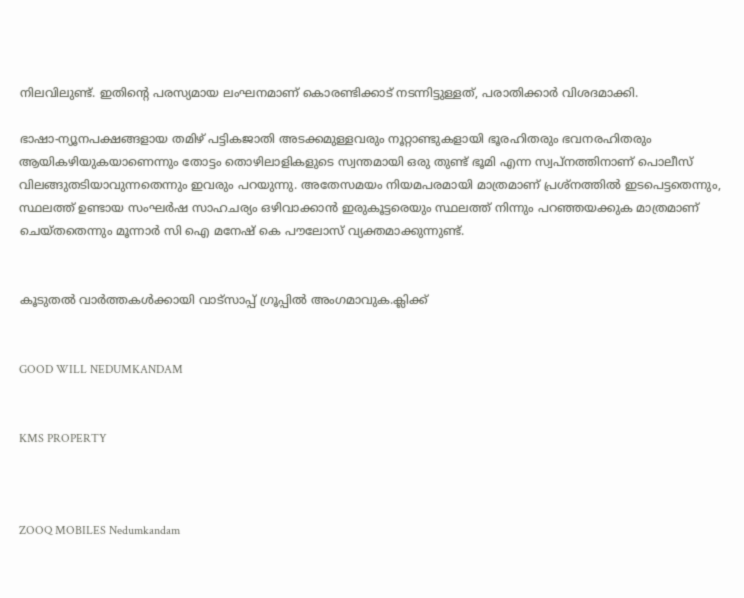നിലവിലുണ്ട്. ഇതിന്റെ പരസ്യമായ ലംഘനമാണ് കൊരണ്ടിക്കാട് നടന്നിട്ടുള്ളത്, പരാതിക്കാർ വിശദമാക്കി.

ഭാഷാ-ന്യൂനപക്ഷങ്ങളായ തമിഴ് പട്ടികജാതി അടക്കമുള്ളവരും നൂറ്റാണ്ടുകളായി ഭൂരഹിതരും ഭവനരഹിതരും ആയികഴിയുകയാണെന്നും തോട്ടം തൊഴിലാളികളുടെ സ്വന്തമായി ഒരു തുണ്ട് ഭൂമി എന്ന സ്വപ്നത്തിനാണ് പൊലീസ് വിലങ്ങുതടിയാവുന്നതെന്നും ഇവരും പറയുന്നു. അതേസമയം നിയമപരമായി മാത്രമാണ് പ്രശ്നത്തിൽ ഇടപെട്ടതെന്നും, സ്ഥലത്ത് ഉണ്ടായ സംഘർഷ സാഹചര്യം ഒഴിവാക്കാൻ ഇരുകൂട്ടരെയും സ്ഥലത്ത് നിന്നും പറഞ്ഞയക്കുക മാത്രമാണ് ചെയ്തതെന്നും മൂന്നാർ സി ഐ മനേഷ് കെ പൗലോസ് വ്യക്തമാക്കുന്നുണ്ട്.


കൂടുതൽ വാർത്തകൾക്കായി വാട്‌സാപ്പ് ഗ്രൂപ്പിൽ അംഗമാവുക.ക്ലിക്ക്


GOOD WILL NEDUMKANDAM


KMS PROPERTY



ZOOQ MOBILES Nedumkandam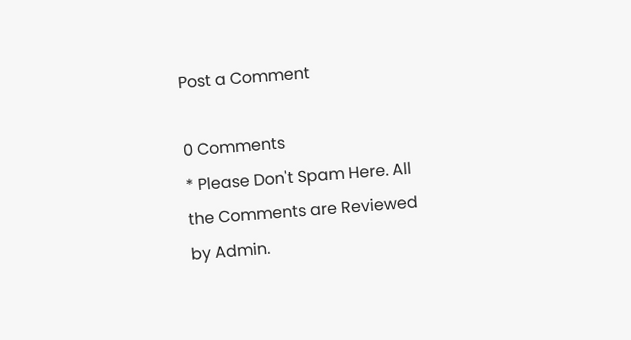Post a Comment

0 Comments
* Please Don't Spam Here. All the Comments are Reviewed by Admin.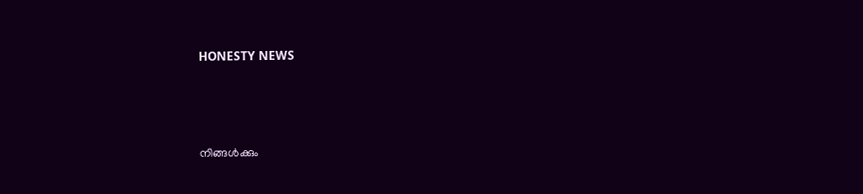HONESTY NEWS



നിങ്ങൾക്കും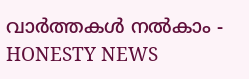വാർത്തകൾ നൽകാം - HONESTY NEWS